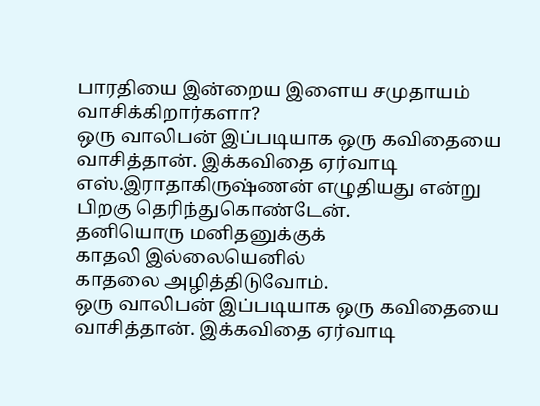பாரதியை இன்றைய இளைய சமுதாயம் வாசிக்கிறார்களா?
ஒரு வாலிபன் இப்படியாக ஒரு கவிதையை வாசித்தான். இக்கவிதை ஏர்வாடி எஸ்.இராதாகிருஷ்ணன் எழுதியது என்று பிறகு தெரிந்துகொண்டேன்.
தனியொரு மனிதனுக்குக்
காதலி இல்லையெனில்
காதலை அழித்திடுவோம்.
ஒரு வாலிபன் இப்படியாக ஒரு கவிதையை வாசித்தான். இக்கவிதை ஏர்வாடி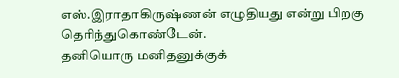எஸ்.இராதாகிருஷ்ணன் எழுதியது என்று பிறகு தெரிந்துகொண்டேன்.
தனியொரு மனிதனுக்குக்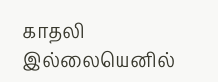காதலி இல்லையெனில்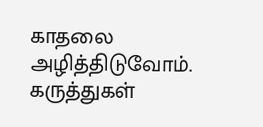காதலை அழித்திடுவோம்.
கருத்துகள்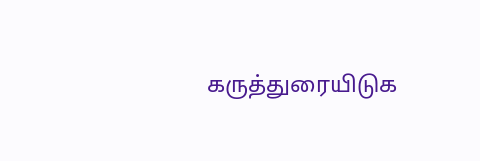கருத்துரையிடுக